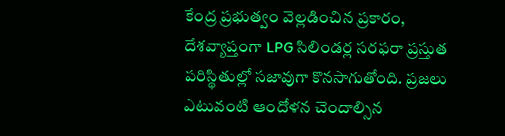కేంద్ర ప్రభుత్వం వెల్లడించిన ప్రకారం, దేశవ్యాప్తంగా LPG సిలిండర్ల సరఫరా ప్రస్తుత పరిస్థితుల్లో సజావుగా కొనసాగుతోంది. ప్రజలు ఎటువంటి ఆందోళన చెందాల్సిన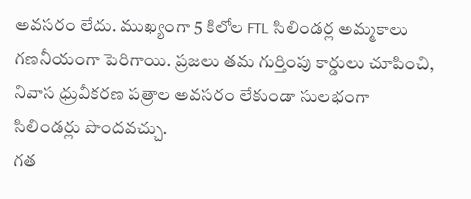అవసరం లేదు. ముఖ్యంగా 5 కిలోల FTL సిలిండర్ల అమ్మకాలు గణనీయంగా పెరిగాయి. ప్రజలు తమ గుర్తింపు కార్డులు చూపించి, నివాస ధ్రువీకరణ పత్రాల అవసరం లేకుండా సులభంగా సిలిండర్లు పొందవచ్చు.
గత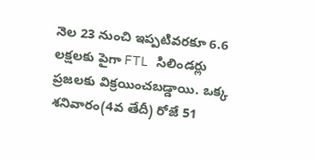నెల 23 నుంచి ఇప్పటివరకూ 6.6 లక్షలకు పైగా FTL సిలిండర్లు ప్రజలకు విక్రయించబడ్డాయి. ఒక్క శనివారం(4వ తేదీ) రోజే 51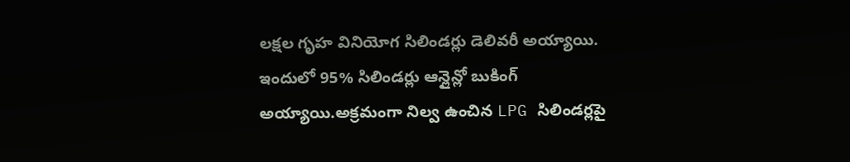లక్షల గృహ వినియోగ సిలిండర్లు డెలివరీ అయ్యాయి. ఇందులో 95% సిలిండర్లు ఆన్లైన్లో బుకింగ్ అయ్యాయి.అక్రమంగా నిల్వ ఉంచిన LPG సిలిండర్లపై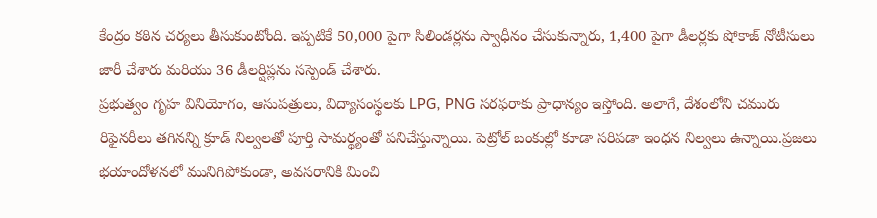కేంద్రం కఠిన చర్యలు తీసుకుంటోంది. ఇప్పటికే 50,000 పైగా సిలిండర్లను స్వాధీనం చేసుకున్నారు, 1,400 పైగా డీలర్లకు షోకాజ్ నోటీసులు జారీ చేశారు మరియు 36 డీలర్షిప్లను సస్పెండ్ చేశారు.
ప్రభుత్వం గృహ వినియోగం, ఆసుపత్రులు, విద్యాసంస్థలకు LPG, PNG సరఫరాకు ప్రాధాన్యం ఇస్తోంది. అలాగే, దేశంలోని చమురు రిఫైనరీలు తగినన్ని క్రూడ్ నిల్వలతో పూర్తి సామర్థ్యంతో పనిచేస్తున్నాయి. పెట్రోల్ బంకుల్లో కూడా సరిపడా ఇంధన నిల్వలు ఉన్నాయి.ప్రజలు భయాందోళనలో మునిగిపోకుండా, అవసరానికి మించి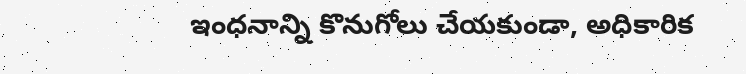ఇంధనాన్ని కొనుగోలు చేయకుండా, అధికారిక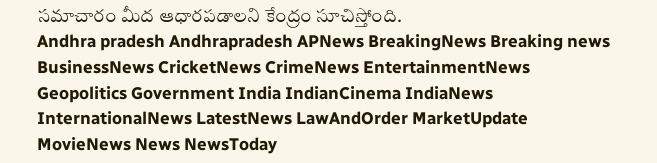సమాచారం మీద ఆధారపడాలని కేంద్రం సూచిస్తోంది.
Andhra pradesh Andhrapradesh APNews BreakingNews Breaking news BusinessNews CricketNews CrimeNews EntertainmentNews Geopolitics Government India IndianCinema IndiaNews InternationalNews LatestNews LawAndOrder MarketUpdate MovieNews News NewsToday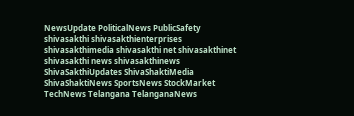NewsUpdate PoliticalNews PublicSafety shivasakthi shivasakthienterprises shivasakthimedia shivasakthi net shivasakthinet shivasakthi news shivasakthinews ShivaSakthiUpdates ShivaShaktiMedia ShivaShaktiNews SportsNews StockMarket TechNews Telangana TelanganaNews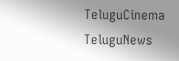TeluguCinema TeluguNews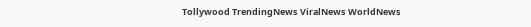Tollywood TrendingNews ViralNews WorldNews